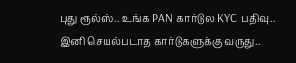புது ரூல்ஸ்.. உங்க PAN கார்டுல KYC பதிவு.. இனி செயல்படாத கார்டுகளுக்கு வருது..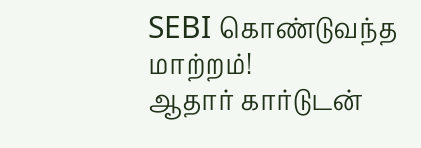SEBI கொண்டுவந்த மாற்றம்!
ஆதார் கார்டுடன்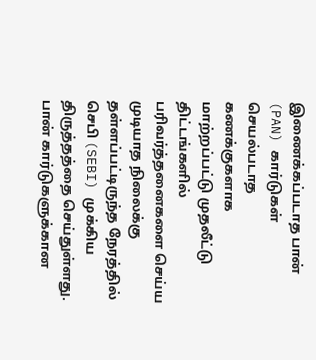இணைக்கப்படாத பான் (PAN) கார்டுகள் செயல்படாத கணக்குகளாக மாற்றப்பட்டு முதலீட்டு திட்டங்களில் பரிவர்த்தனைகளை செய்ய முடியாத நிலைக்கு தள்ளப்பட்டிருந்த நேரத்தில் செபி (SEBI) முக்கிய திருத்தத்தை செய்துள்ளது. பான் கார்டுகளுக்கான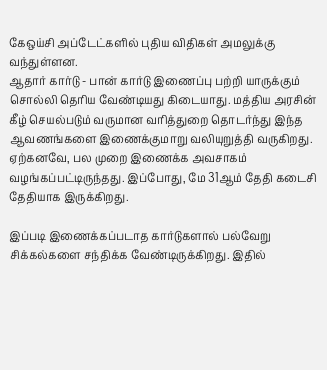கேஒய்சி அப்டேட்களில் புதிய விதிகள் அமலுக்கு வந்துள்ளன.
ஆதார் கார்டு - பான் கார்டு இணைப்பு பற்றி யாருக்கும் சொல்லி தெரிய வேண்டியது கிடையாது. மத்திய அரசின் கீழ் செயல்படும் வருமான வரித்துறை தொடர்ந்து இந்த ஆவணங்களை இணைக்குமாறு வலியுறுத்தி வருகிறது. ஏற்கனவே, பல முறை இணைக்க அவசாகம் வழங்கப்பட்டிருந்தது. இப்போது, மே 31ஆம் தேதி கடைசி தேதியாக இருக்கிறது.

இப்படி இணைக்கப்படாத கார்டுகளால் பல்வேறு சிக்கல்களை சந்திக்க வேண்டிருக்கிறது. இதில்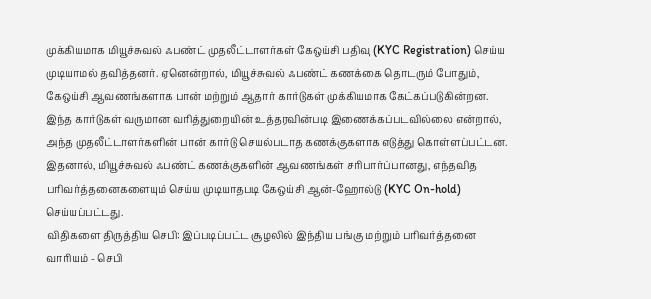முக்கியமாக மியூச்சுவல் ஃபண்ட் முதலீட்டாளர்கள் கேஒய்சி பதிவு (KYC Registration) செய்ய முடியாமல் தவித்தனர். ஏனென்றால், மியூச்சுவல் ஃபண்ட் கணக்கை தொடரும் போதும், கேஒய்சி ஆவணங்களாக பான் மற்றும் ஆதார் கார்டுகள் முக்கியமாக கேட்கப்படுகின்றன.
இந்த கார்டுகள் வருமான வரித்துறையின் உத்தரவின்படி இணைக்கப்படவில்லை என்றால், அந்த முதலீட்டாளர்களின் பான் கார்டு செயல்படாத கணக்குகளாக எடுத்து கொள்ளப்பட்டன. இதனால், மியூச்சுவல் ஃபண்ட் கணக்குகளின் ஆவணங்கள் சரிபார்ப்பானது, எந்தவித பரிவர்த்தனைகளையும் செய்ய முடியாதபடி கேஒய்சி ஆன்-ஹோல்டு (KYC On-hold) செய்யப்பட்டது.
விதிகளை திருத்திய செபி: இப்படிப்பட்ட சூழலில் இந்திய பங்கு மற்றும் பரிவர்த்தனை வாரியம் - செபி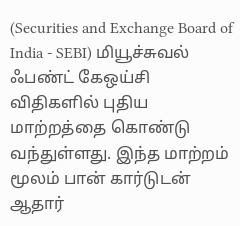(Securities and Exchange Board of India - SEBI) மியூச்சுவல் ஃபண்ட் கேஒய்சி விதிகளில் புதிய மாற்றத்தை கொண்டு வந்துள்ளது. இந்த மாற்றம் மூலம் பான் கார்டுடன் ஆதார்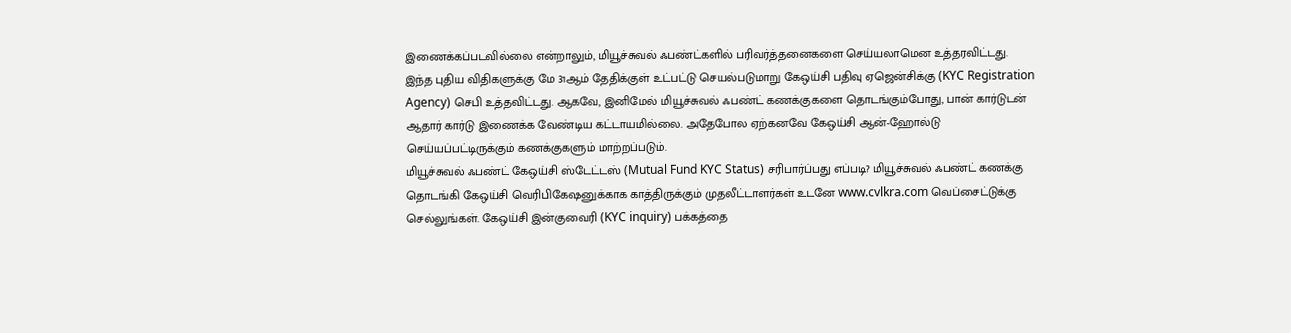இணைக்கப்படவில்லை என்றாலும், மியூச்சுவல் ஃபண்ட்களில் பரிவர்த்தனைகளை செய்யலாமென உத்தரவிட்டது.
இந்த புதிய விதிகளுக்கு மே 31ஆம் தேதிக்குள் உட்பட்டு செயல்படுமாறு கேஒய்சி பதிவு ஏஜென்சிக்கு (KYC Registration Agency) செபி உத்தவிட்டது. ஆகவே, இனிமேல் மியூச்சுவல் ஃபண்ட் கணக்குகளை தொடங்கும்போது, பான் கார்டுடன் ஆதார் கார்டு இணைக்க வேண்டிய கட்டாயமில்லை. அதேபோல ஏற்கனவே கேஒய்சி ஆன்-ஹோல்டு செய்யப்பட்டிருக்கும் கணக்குகளும் மாற்றப்படும்.
மியூச்சுவல் ஃபண்ட் கேஒய்சி ஸ்டேட்டஸ் (Mutual Fund KYC Status) சரிபார்ப்பது எப்படி? மியூச்சுவல் ஃபண்ட் கணக்கு தொடங்கி கேஒய்சி வெரிபிகேஷனுக்காக காத்திருக்கும் முதலீட்டாளர்கள் உடனே www.cvlkra.com வெப்சைட்டுக்கு செல்லுங்கள். கேஒய்சி இன்குவைரி (KYC inquiry) பக்கத்தை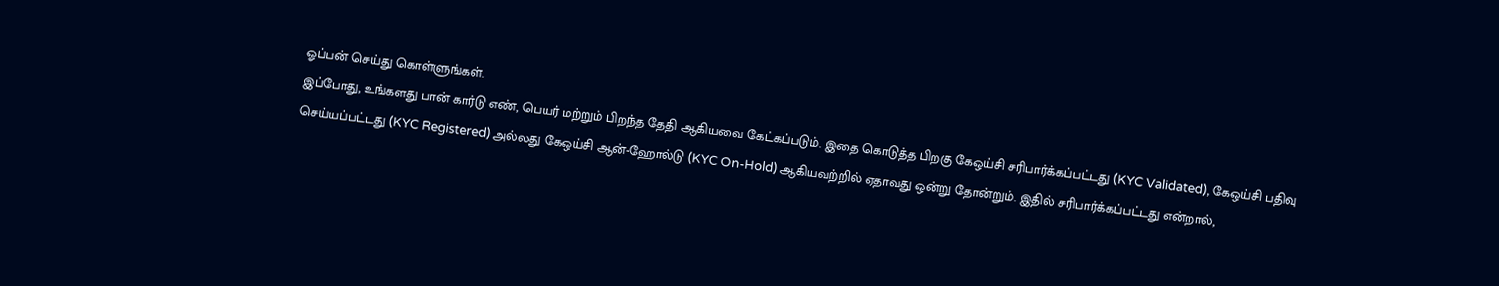ஓப்பன் செய்து கொள்ளுங்கள்.
இப்போது, உங்களது பான் கார்டு எண், பெயர் மற்றும் பிறந்த தேதி ஆகியவை கேட்கப்படும். இதை கொடுத்த பிறகு கேஒய்சி சரிபார்க்கப்பட்டது (KYC Validated), கேஒய்சி பதிவு செய்யப்பட்டது (KYC Registered) அல்லது கேஒய்சி ஆன்-ஹோல்டு (KYC On-Hold) ஆகியவற்றில் ஏதாவது ஒன்று தோன்றும். இதில் சரிபார்க்கப்பட்டது என்றால்,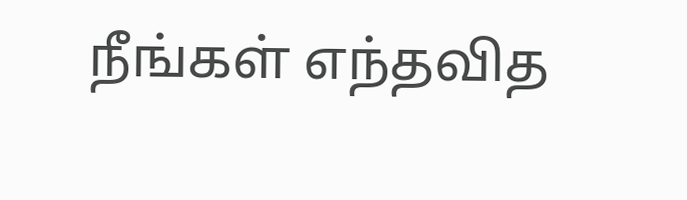நீங்கள் எந்தவித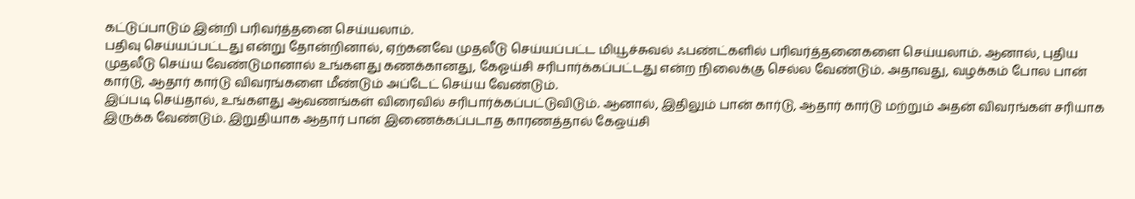கட்டுப்பாடும் இன்றி பரிவர்த்தனை செய்யலாம்.
பதிவு செய்யப்பட்டது என்று தோன்றினால், ஏற்கனவே முதலீடு செய்யப்பட்ட மியூச்சுவல் ஃபண்ட்களில் பரிவர்த்தனைகளை செய்யலாம். ஆனால், புதிய முதலீடு செய்ய வேண்டுமானால் உங்களது கணக்கானது, கேஓய்சி சரிபார்க்கப்பட்டது என்ற நிலைக்கு செல்ல வேண்டும். அதாவது, வழக்கம் போல பான் கார்டு, ஆதார் கார்டு விவரங்களை மீண்டும் அப்டேட் செய்ய வேண்டும்.
இப்படி செய்தால், உங்களது ஆவணங்கள் விரைவில் சரிபார்க்கப்பட்டுவிடும். ஆனால், இதிலும் பான் கார்டு, ஆதார் கார்டு மற்றும் அதன் விவரங்கள் சரியாக இருக்க வேண்டும். இறுதியாக ஆதார் பான் இணைக்கப்படாத காரணத்தால் கேஒய்சி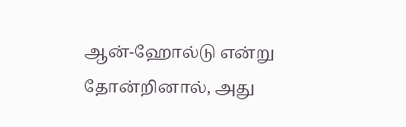ஆன்-ஹோல்டு என்று தோன்றினால், அது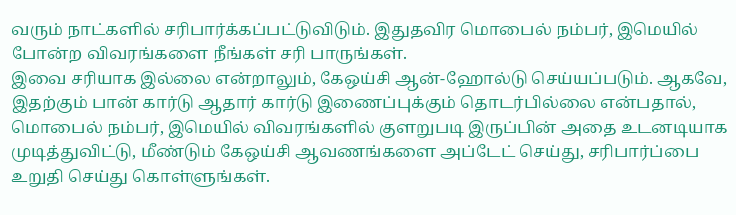வரும் நாட்களில் சரிபார்க்கப்பட்டுவிடும். இதுதவிர மொபைல் நம்பர், இமெயில் போன்ற விவரங்களை நீங்கள் சரி பாருங்கள்.
இவை சரியாக இல்லை என்றாலும், கேஒய்சி ஆன்-ஹோல்டு செய்யப்படும். ஆகவே, இதற்கும் பான் கார்டு ஆதார் கார்டு இணைப்புக்கும் தொடர்பில்லை என்பதால், மொபைல் நம்பர், இமெயில் விவரங்களில் குளறுபடி இருப்பின் அதை உடனடியாக முடித்துவிட்டு, மீண்டும் கேஒய்சி ஆவணங்களை அப்டேட் செய்து, சரிபார்ப்பை உறுதி செய்து கொள்ளுங்கள்.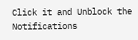Click it and Unblock the Notifications